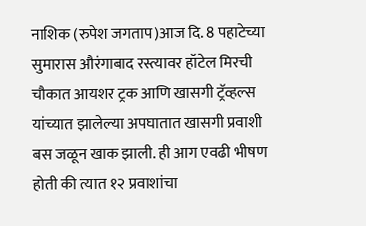नाशिक (रुपेश जगताप)आज दि. 8 पहाटेच्या सुमारास औरंगाबाद रस्त्यावर हॉटेल मिरची चौकात आयशर ट्रक आणि खासगी ट्रॅव्हल्स यांच्यात झालेल्या अपघातात खासगी प्रवाशी बस जळून खाक झाली. ही आग एवढी भीषण होती की त्यात १२ प्रवाशांचा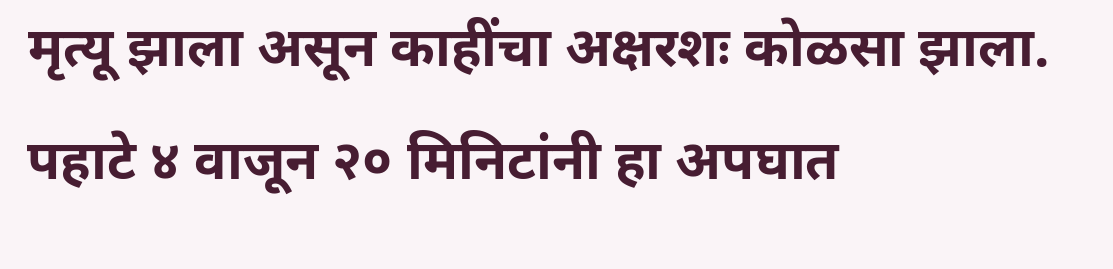मृत्यू झाला असून काहींचा अक्षरशः कोळसा झाला. पहाटे ४ वाजून २० मिनिटांनी हा अपघात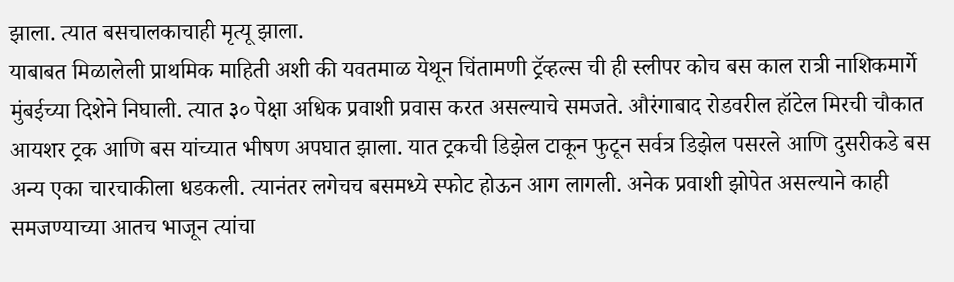झाला. त्यात बसचालकाचाही मृत्यू झाला.
याबाबत मिळालेली प्राथमिक माहिती अशी की यवतमाळ येथून चिंतामणी ट्रॅव्हल्स ची ही स्लीपर कोच बस काल रात्री नाशिकमार्गे मुंबईच्या दिशेने निघाली. त्यात ३० पेक्षा अधिक प्रवाशी प्रवास करत असल्याचे समजते. औरंगाबाद रोडवरील हॉटेल मिरची चौकात आयशर ट्रक आणि बस यांच्यात भीषण अपघात झाला. यात ट्रकची डिझेल टाकून फुटून सर्वत्र डिझेल पसरले आणि दुसरीकडे बस अन्य एका चारचाकीला धडकली. त्यानंतर लगेचच बसमध्ये स्फोट होऊन आग लागली. अनेक प्रवाशी झोपेत असल्याने काही समजण्याच्या आतच भाजून त्यांचा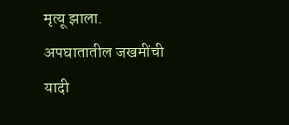मृत्यू झाला.
अपघातातील जखमींची यादी